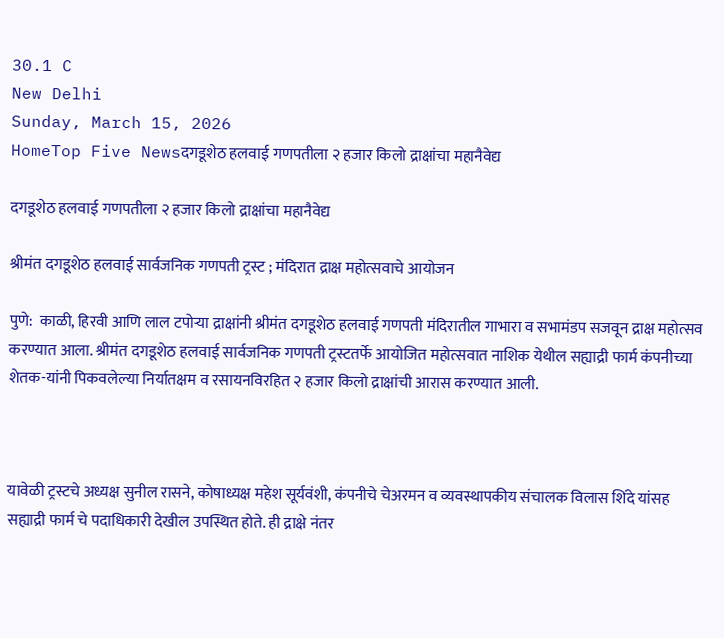30.1 C
New Delhi
Sunday, March 15, 2026
HomeTop Five Newsदगडूशेठ हलवाई गणपतीला २ हजार किलो द्राक्षांचा महानैवेद्य

दगडूशेठ हलवाई गणपतीला २ हजार किलो द्राक्षांचा महानैवेद्य

श्रीमंत दगडूशेठ हलवाई सार्वजनिक गणपती ट्रस्ट ; मंदिरात द्राक्ष महोत्सवाचे आयोजन

पुणे:  काळी, हिरवी आणि लाल टपोऱ्या द्राक्षांनी श्रीमंत दगडूशेठ हलवाई गणपती मंदिरातील गाभारा व सभामंडप सजवून द्राक्ष महोत्सव करण्यात आला. श्रीमंत दगडूशेठ हलवाई सार्वजनिक गणपती ट्रस्टतर्फे आयोजित महोत्सवात नाशिक येथील सह्याद्री फार्म कंपनीच्या शेतक-यांनी पिकवलेल्या निर्यातक्षम व रसायनविरहित २ हजार किलो द्राक्षांची आरास करण्यात आली.



यावेळी ट्रस्टचे अध्यक्ष सुनील रासने, कोषाध्यक्ष महेश सूर्यवंशी, कंपनीचे चेअरमन व व्यवस्थापकीय संचालक विलास शिंदे यांसह सह्याद्री फार्म चे पदाधिकारी देखील उपस्थित होते. ही द्राक्षे नंतर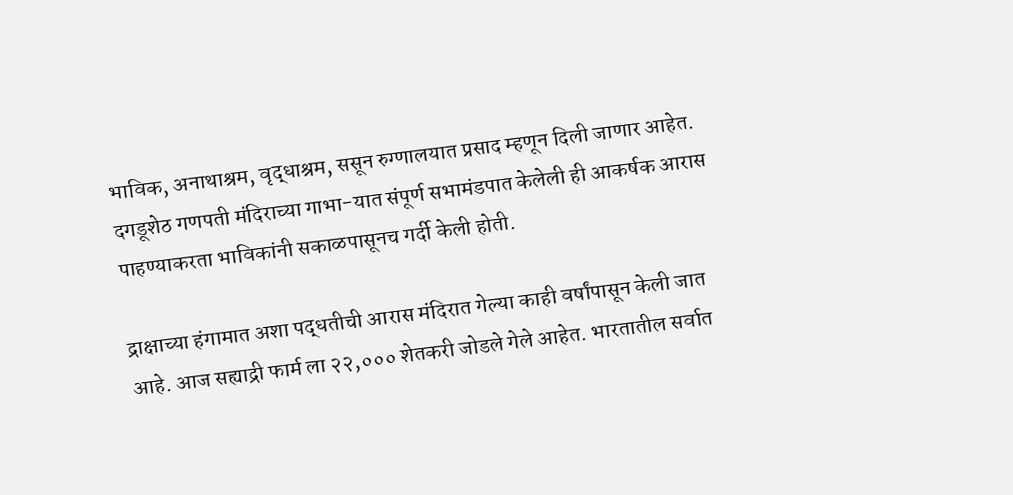भाविक, अनाथाश्रम, वृद्धाश्रम, ससून रुग्णालयात प्रसाद म्हणून दिली जाणार आहेत. दगडूशेठ गणपती मंदिराच्या गाभा-यात संपूर्ण सभामंडपात केलेली ही आकर्षक आरास पाहण्याकरता भाविकांनी सकाळपासूनच गर्दी केली होती.

द्राक्षाच्या हंगामात अशा पद्धतीची आरास मंदिरात गेल्या काही वर्षांपासून केली जात आहे. आज सह्याद्री फार्म ला २२,००० शेतकरी जोडले गेले आहेत. भारतातील सर्वात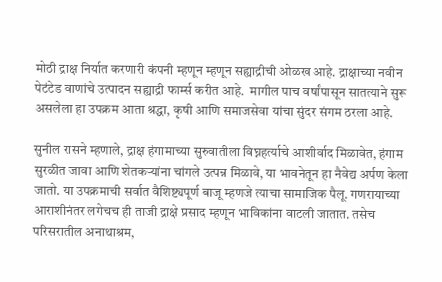मोठी द्राक्ष निर्यात करणारी कंपनी म्हणून म्हणून सह्याद्रीची ओळख आहे. द्राक्षाच्या नवीन पेटंटेड वाणांचे उत्पादन सह्याद्री फार्म्स करीत आहे.  मागील पाच वर्षांपासून सातत्याने सुरू असलेला हा उपक्रम आता श्रद्धा, कृषी आणि समाजसेवा यांचा सुंदर संगम ठरला आहे.

सुनील रासने म्हणाले, द्राक्ष हंगामाच्या सुरुवातीला विघ्नहर्त्याचे आशीर्वाद मिळावेत, हंगाम सुरळीत जावा आणि शेतकऱ्यांना चांगले उत्पन्न मिळावे, या भावनेतून हा नैवेद्य अर्पण केला जातो. या उपक्रमाची सर्वात वैशिष्ट्यपूर्ण बाजू म्हणजे त्याचा सामाजिक पैलू. गणरायाच्या आराशीनंतर लगेचच ही ताजी द्राक्षे प्रसाद म्हणून भाविकांना वाटली जातात. तसेच परिसरातील अनाथाश्रम,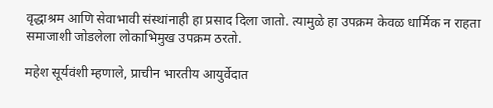वृद्धाश्रम आणि सेवाभावी संस्थांनाही हा प्रसाद दिला जातो. त्यामुळे हा उपक्रम केवळ धार्मिक न राहता समाजाशी जोडलेला लोकाभिमुख उपक्रम ठरतो.

महेश सूर्यवंशी म्हणाले, प्राचीन भारतीय आयुर्वेदात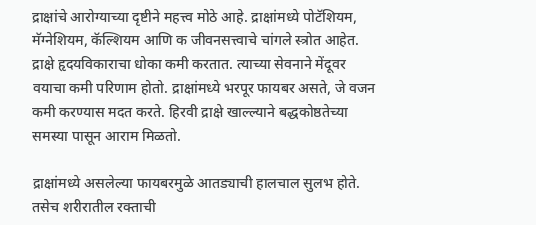द्राक्षांचे आरोग्याच्या दृष्टीने महत्त्व मोठे आहे. द्राक्षांमध्ये पोटॅशियम, मॅग्नेशियम, कॅल्शियम आणि क जीवनसत्त्वाचे चांगले स्त्रोत आहेत. द्राक्षे हृदयविकाराचा धोका कमी करतात. त्याच्या सेवनाने मेंदूवर वयाचा कमी परिणाम होतो. द्राक्षांमध्ये भरपूर फायबर असते, जे वजन कमी करण्यास मदत करते. हिरवी द्राक्षे खाल्ल्याने बद्धकोष्ठतेच्या समस्या पासून आराम मिळतो.

द्राक्षांमध्ये असलेल्या फायबरमुळे आतड्याची हालचाल सुलभ होते. तसेच शरीरातील रक्ताची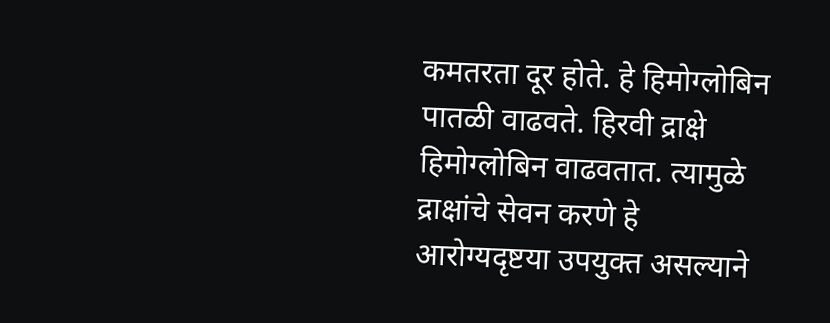कमतरता दूर होते. हे हिमोग्लोबिन पातळी वाढवते. हिरवी द्राक्षे हिमोग्लोबिन वाढवतात. त्यामुळे द्राक्षांचे सेवन करणे हे आरोग्यदृष्टया उपयुक्त असल्याने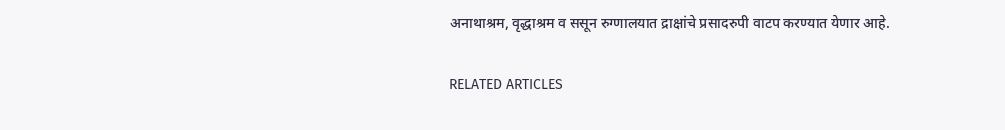अनाथाश्रम, वृद्धाश्रम व ससून रुग्णालयात द्राक्षांचे प्रसादरुपी वाटप करण्यात येणार आहे.

RELATED ARTICLES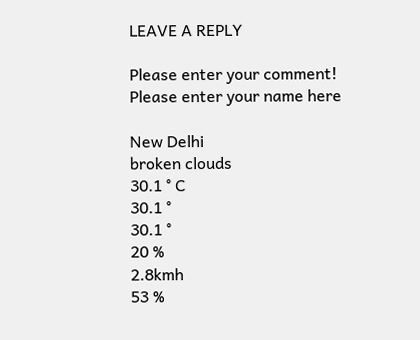LEAVE A REPLY

Please enter your comment!
Please enter your name here

New Delhi
broken clouds
30.1 ° C
30.1 °
30.1 °
20 %
2.8kmh
53 %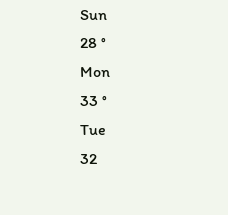Sun
28 °
Mon
33 °
Tue
32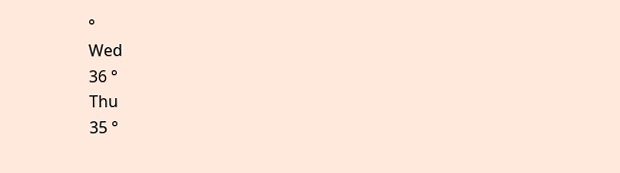°
Wed
36 °
Thu
35 °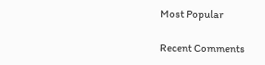Most Popular

Recent Comments